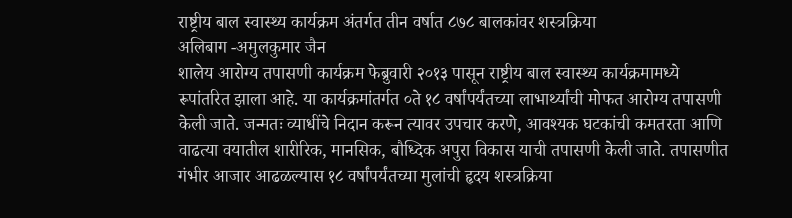राष्ट्रीय बाल स्वास्थ्य कार्यक्रम अंतर्गत तीन वर्षात ८७८ बालकांवर शस्त्रक्रिया
अलिबाग -अमुलकुमार जैन
शालेय आरोग्य तपासणी कार्यक्रम फेब्रुवारी २०१३ पासून राष्ट्रीय बाल स्वास्थ्य कार्यक्रमामध्ये रूपांतरित झाला आहे. या कार्यक्रमांतर्गत ०ते १८ वर्षांपर्यंतच्या लाभार्थ्यांची मोफत आरोग्य तपासणी केली जाते. जन्मतः व्याधींचे निदान करून त्यावर उपचार करणे, आवश्यक घटकांची कमतरता आणि वाढत्या वयातील शारीरिक, मानसिक, बौध्दिक अपुरा विकास याची तपासणी केली जाते. तपासणीत गंभीर आजार आढळल्यास १८ वर्षांपर्यंतच्या मुलांची हृदय शस्त्रक्रिया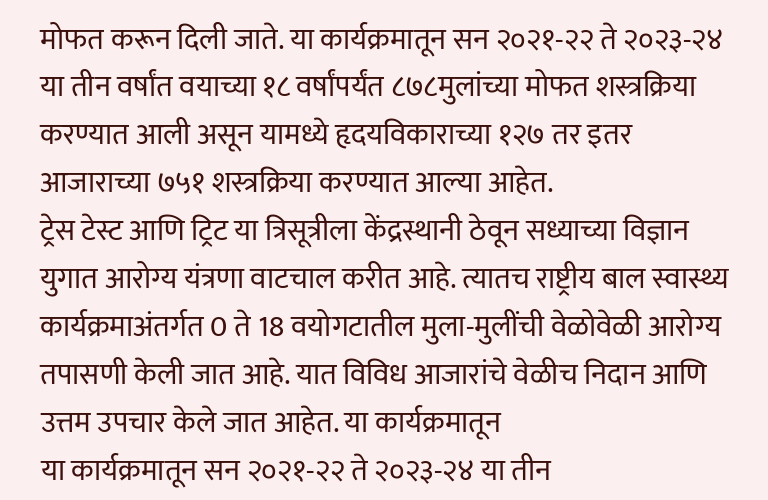मोफत करून दिली जाते. या कार्यक्रमातून सन २०२१-२२ ते २०२३-२४ या तीन वर्षांत वयाच्या १८ वर्षांपर्यंत ८७८मुलांच्या मोफत शस्त्रक्रिया करण्यात आली असून यामध्ये हृदयविकाराच्या १२७ तर इतर आजाराच्या ७५१ शस्त्रक्रिया करण्यात आल्या आहेत.
ट्रेस टेस्ट आणि ट्रिट या त्रिसूत्रीला केंद्रस्थानी ठेवून सध्याच्या विज्ञान युगात आरोग्य यंत्रणा वाटचाल करीत आहे. त्यातच राष्ट्रीय बाल स्वास्थ्य कार्यक्रमाअंतर्गत 0 ते 18 वयोगटातील मुला-मुलींची वेळोवेळी आरोग्य तपासणी केली जात आहे. यात विविध आजारांचे वेळीच निदान आणि उत्तम उपचार केले जात आहेत. या कार्यक्रमातून
या कार्यक्रमातून सन २०२१-२२ ते २०२३-२४ या तीन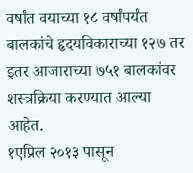वर्षांत वयाच्या १८ वर्षांपर्यंत बालकांचे हृदयविकाराच्या १२७ तर इतर आजाराच्या ७५१ बालकांवर शस्त्रक्रिया करण्यात आल्या आहेत.
१एप्रिल २०१३ पासून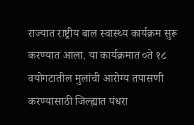राज्यात राष्ट्रीय बाल स्वास्थ्य कार्यक्रम सुरू करण्यात आला. या कार्यक्रमात ०ते १८ वयोगटातील मुलांची आरोग्य तपासणी करण्यासाठी जिल्ह्यात पंधरा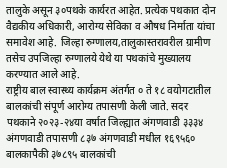तालुके असून ३०पथके कार्यरत आहेत. प्रत्येक पथकात दोन वैद्यकीय अधिकारी, आरोग्य सेविका व औषध निर्माता यांचा समावेश आहे. जिल्हा रुग्णालय,तालुकास्तरावरील ग्रामीण तसेच उपजिल्हा रुग्णालये येथे या पथकांचे मुख्यालय करण्यात आले आहे.
राष्ट्रीय बाल स्वास्थ्य कार्यक्रम अंतर्गत ० ते १८ वयोगटातील बालकांची संपूर्ण आरोग्य तपासणी केली जाते. सदर पथकाने २०२३-२४या वर्षात जिल्ह्यात अंगणवाडी ३३३४
अंगणवाडी तपासणी ८३७ अंगणवाडी मधील १६९५६० बालकापैकी ३७८९५ बालकांची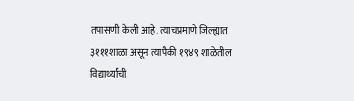तपासणी केली आहे. त्याचप्रमाणे जिल्ह्यात ३१११शाळा असून त्यापैकी १९४९ शाळेतील विद्यार्थ्यांची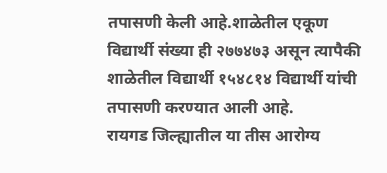तपासणी केली आहे.शाळेतील एकूण विद्यार्थी संख्या ही २७७४७३ असून त्यापैकी
शाळेतील विद्यार्थी १५४८१४ विद्यार्थी यांची तपासणी करण्यात आली आहे.
रायगड जिल्ह्यातील या तीस आरोग्य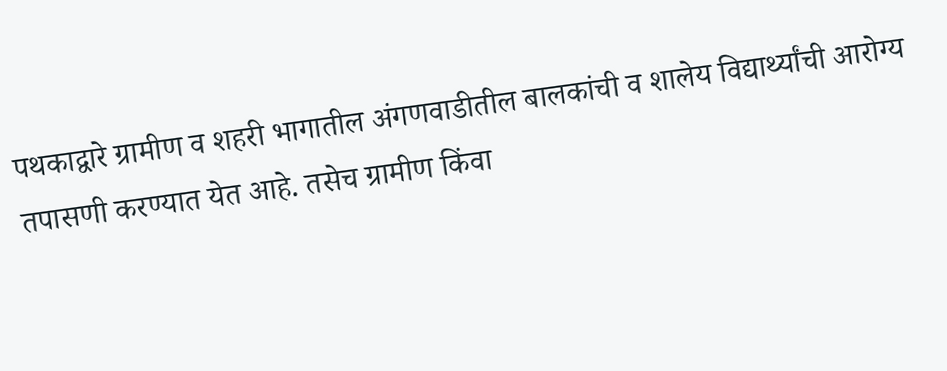पथकाद्वारे ग्रामीण व शहरी भागातील अंगणवाडीतील बालकांची व शालेय विद्यार्थ्यांची आरोग्य तपासणी करण्यात येत आहे. तसेच ग्रामीण किंवा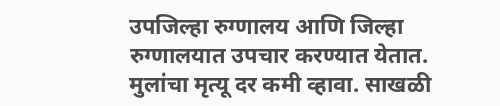उपजिल्हा रुग्णालय आणि जिल्हा रुग्णालयात उपचार करण्यात येतात. मुलांचा मृत्यू दर कमी व्हावा. साखळी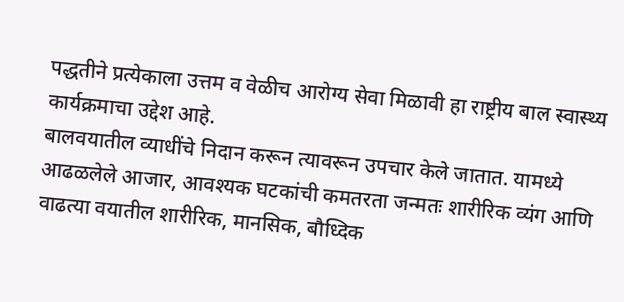पद्धतीने प्रत्येकाला उत्तम व वेळीच आरोग्य सेवा मिळावी हा राष्ट्रीय बाल स्वास्थ्य कार्यक्रमाचा उद्देश आहे.
बालवयातील व्याधींचे निदान करून त्यावरून उपचार केले जातात. यामध्ये आढळलेले आजार, आवश्यक घटकांची कमतरता जन्मतः शारीरिक व्यंग आणि वाढत्या वयातील शारीरिक, मानसिक, बौध्दिक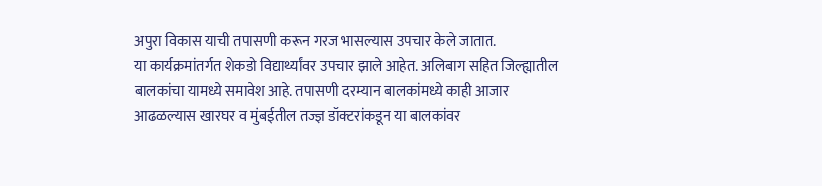अपुरा विकास याची तपासणी करून गरज भासल्यास उपचार केले जातात.
या कार्यक्रमांतर्गत शेकडो विद्यार्थ्यांवर उपचार झाले आहेत. अलिबाग सहित जिल्ह्यातील बालकांचा यामध्ये समावेश आहे. तपासणी दरम्यान बालकांमध्ये काही आजार आढळल्यास खारघर व मुंबईतील तज्ज्ञ डॉक्टरांकडून या बालकांवर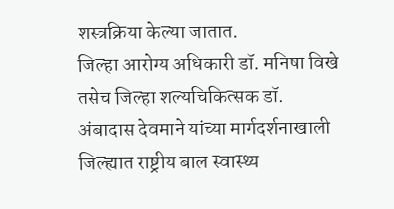शस्त्रक्रिया केल्या जातात.
जिल्हा आरोग्य अधिकारी डॉ. मनिषा विखे तसेच जिल्हा शल्यचिकित्सक डॉ. अंबादास देवमाने यांच्या मार्गदर्शनाखाली जिल्ह्यात राष्ट्रीय बाल स्वास्थ्य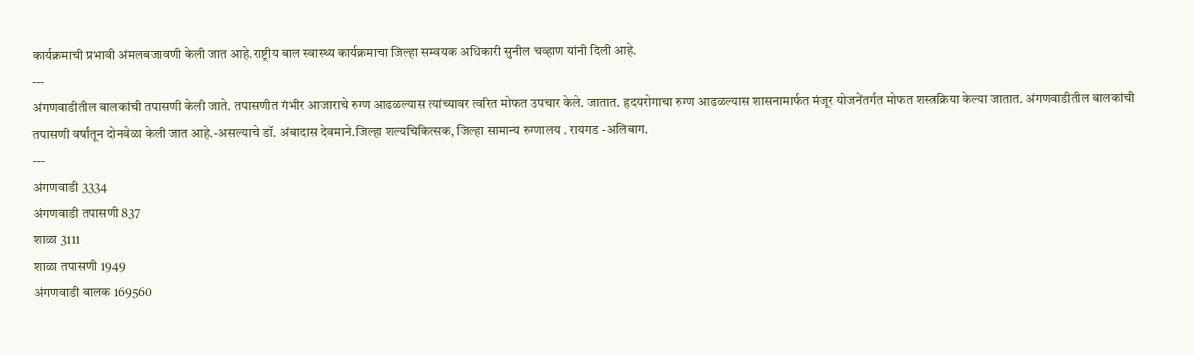कार्यक्रमाची प्रभावी अंमलबजावणी केली जात आहे.राष्ट्रीय बाल स्वास्थ्य कार्यक्रमाचा जिल्हा सम्वयक अधिकारी सुनील चव्हाण यांनी दिली आहे.
---
अंगणवाडीतील बालकांची तपासणी केली जाते. तपासणीत गंभीर आजाराचे रुग्ण आढळल्यास त्यांच्यावर त्वरित मोफत उपचार केले. जातात. हृदयरोगाचा रुग्ण आढळल्यास शासनामार्फत मंजूर योजनेंतर्गत मोफत शस्त्रक्रिया केल्या जातात. अंगणवाडीतील बालकांची तपासणी वर्षांतून दोनवेळा केली जात आहे.-असल्याचे डॉ. अंबादास देवमाने.जिल्हा शल्यचिकित्सक, जिल्हा सामान्य रुग्णालय . रायगड -अलिबाग.
---
अंगणवाडी 3334
अंगणवाडी तपासणी 837
शाळा 3111
शाळा तपासणी 1949
अंगणवाडी बालक 169560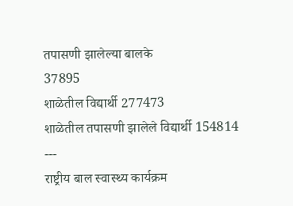तपासणी झालेल्या बालके
37895
शाळेतील विद्यार्थी 277473
शाळेतील तपासणी झालेले विद्यार्थी 154814
---
राष्ट्रीय बाल स्वास्थ्य कार्यक्रम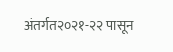अंतर्गत२०२१-२२ पासून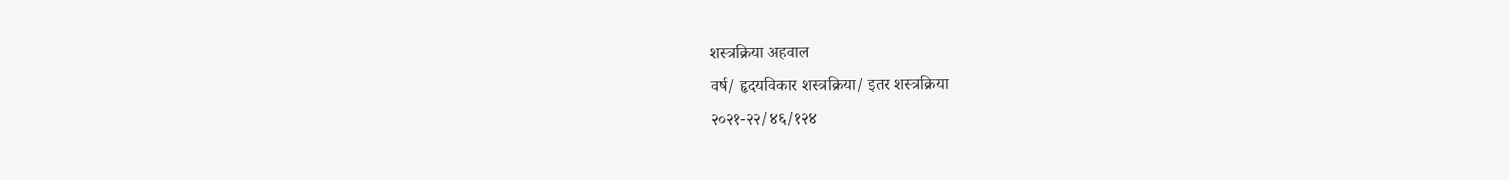शस्त्रक्रिया अहवाल
वर्ष/ हृदयविकार शस्त्रक्रिया/ इतर शस्त्रक्रिया
२०२१-२२/४६/१२४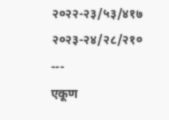२०२२-२३/५३/४१७
२०२३-२४/२८/२१०
---
एकूण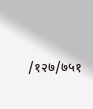/१२७/७५१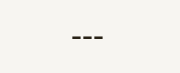---